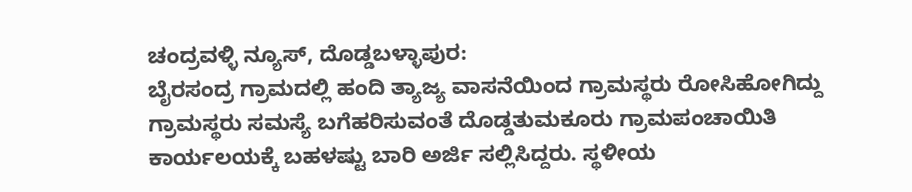ಚಂದ್ರವಳ್ಳಿ ನ್ಯೂಸ್, ದೊಡ್ಡಬಳ್ಳಾಪುರ:
ಬೈರಸಂದ್ರ ಗ್ರಾಮದಲ್ಲಿ ಹಂದಿ ತ್ಯಾಜ್ಯ ವಾಸನೆಯಿಂದ ಗ್ರಾಮಸ್ಥರು ರೋಸಿಹೋಗಿದ್ದು ಗ್ರಾಮಸ್ಥರು ಸಮಸ್ಯೆ ಬಗೆಹರಿಸುವಂತೆ ದೊಡ್ಡತುಮಕೂರು ಗ್ರಾಮಪಂಚಾಯಿತಿ ಕಾರ್ಯಲಯಕ್ಕೆ ಬಹಳಷ್ಟು ಬಾರಿ ಅರ್ಜಿ ಸಲ್ಲಿಸಿದ್ದರು. ಸ್ಥಳೀಯ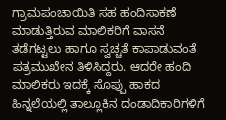ಗ್ರಾಮಪಂಚಾಯಿತಿ ಸಹ ಹಂದಿಸಾಕಣೆ ಮಾಡುತ್ತಿರುವ ಮಾಲಿಕರಿಗೆ ವಾಸನೆ ತಡೆಗಟ್ಟಲು ಹಾಗೂ ಸ್ವಚ್ಚತೆ ಕಾಪಾಡುವಂತೆ ಪತ್ರಮುಖೇನ ತಿಳಿಸಿದ್ದರು. ಆದರೇ ಹಂದಿ ಮಾಲಿಕರು ಇದಕ್ಕೆ ಸೊಪ್ಪು ಹಾಕದ ಹಿನ್ನಲೆಯಲ್ಲಿ ತಾಲ್ಲೂಕಿನ ದಂಡಾದಿಕಾರಿಗಳಿಗೆ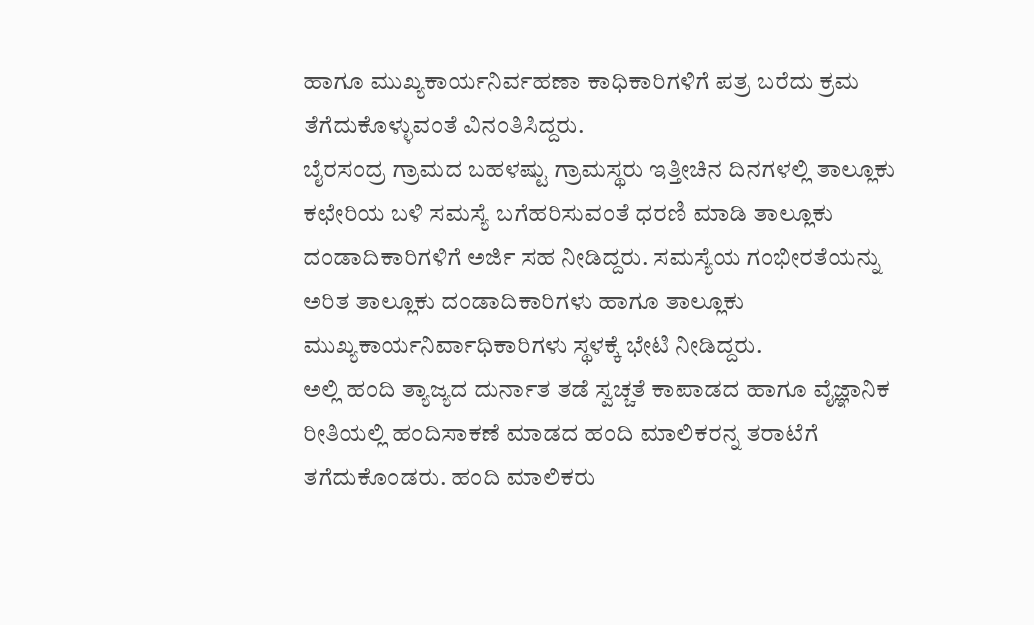ಹಾಗೂ ಮುಖ್ಯಕಾರ್ಯನಿರ್ವಹಣಾ ಕಾಧಿಕಾರಿಗಳಿಗೆ ಪತ್ರ ಬರೆದು ಕ್ರಮ ತೆಗೆದುಕೊಳ್ಳುವಂತೆ ವಿನಂತಿಸಿದ್ದರು.
ಬೈರಸಂದ್ರ ಗ್ರಾಮದ ಬಹಳಷ್ಟು ಗ್ರಾಮಸ್ಥರು ಇತ್ತೀಚಿನ ದಿನಗಳಲ್ಲಿ ತಾಲ್ಲೂಕು ಕಛೇರಿಯ ಬಳಿ ಸಮಸ್ಯೆ ಬಗೆಹರಿಸುವಂತೆ ಧರಣಿ ಮಾಡಿ ತಾಲ್ಲೂಕು ದಂಡಾದಿಕಾರಿಗಳಿಗೆ ಅರ್ಜಿ ಸಹ ನೀಡಿದ್ದರು. ಸಮಸ್ಯೆಯ ಗಂಭೀರತೆಯನ್ನು ಅರಿತ ತಾಲ್ಲೂಕು ದಂಡಾದಿಕಾರಿಗಳು ಹಾಗೂ ತಾಲ್ಲೂಕು ಮುಖ್ಯಕಾರ್ಯನಿರ್ವಾಧಿಕಾರಿಗಳು ಸ್ಥಳಕ್ಕೆ ಭೇಟಿ ನೀಡಿದ್ದರು.
ಅಲ್ಲಿ ಹಂದಿ ತ್ಯಾಜ್ಯದ ದುರ್ನಾತ ತಡೆ ಸ್ವಚ್ಚತೆ ಕಾಪಾಡದ ಹಾಗೂ ವೈಜ್ಞಾನಿಕ ರೀತಿಯಲ್ಲಿ ಹಂದಿಸಾಕಣೆ ಮಾಡದ ಹಂದಿ ಮಾಲಿಕರನ್ನ ತರಾಟೆಗೆ ತಗೆದುಕೊಂಡರು. ಹಂದಿ ಮಾಲಿಕರು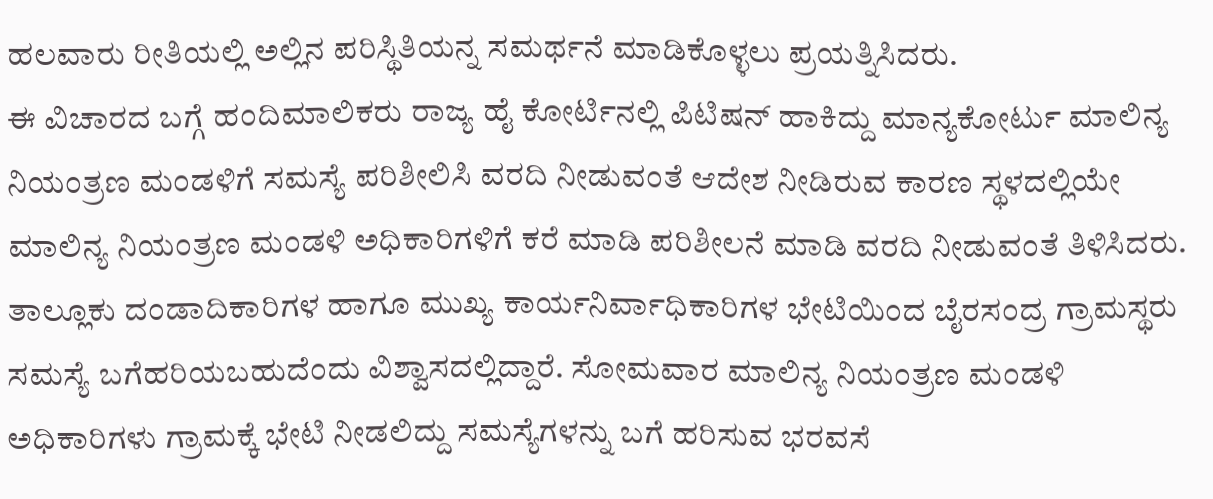ಹಲವಾರು ರೀತಿಯಲ್ಲಿ ಅಲ್ಲಿನ ಪರಿಸ್ಥಿತಿಯನ್ನ ಸಮರ್ಥನೆ ಮಾಡಿಕೊಳ್ಳಲು ಪ್ರಯತ್ನಿಸಿದರು.
ಈ ವಿಚಾರದ ಬಗ್ಗೆ ಹಂದಿಮಾಲಿಕರು ರಾಜ್ಯ ಹೈ ಕೋರ್ಟಿನಲ್ಲಿ ಪಿಟಿಷನ್ ಹಾಕಿದ್ದು ಮಾನ್ಯಕೋರ್ಟು ಮಾಲಿನ್ಯ ನಿಯಂತ್ರಣ ಮಂಡಳಿಗೆ ಸಮಸ್ಯೆ ಪರಿಶೀಲಿಸಿ ವರದಿ ನೀಡುವಂತೆ ಆದೇಶ ನೀಡಿರುವ ಕಾರಣ ಸ್ಥಳದಲ್ಲಿಯೇ ಮಾಲಿನ್ಯ ನಿಯಂತ್ರಣ ಮಂಡಳಿ ಅಧಿಕಾರಿಗಳಿಗೆ ಕರೆ ಮಾಡಿ ಪರಿಶೀಲನೆ ಮಾಡಿ ವರದಿ ನೀಡುವಂತೆ ತಿಳಿಸಿದರು.
ತಾಲ್ಲೂಕು ದಂಡಾದಿಕಾರಿಗಳ ಹಾಗೂ ಮುಖ್ಯ ಕಾರ್ಯನಿರ್ವಾಧಿಕಾರಿಗಳ ಭೇಟಿಯಿಂದ ಬೈರಸಂದ್ರ ಗ್ರಾಮಸ್ಥರು ಸಮಸ್ಯೆ ಬಗೆಹರಿಯಬಹುದೆಂದು ವಿಶ್ವಾಸದಲ್ಲಿದ್ದಾರೆ. ಸೋಮವಾರ ಮಾಲಿನ್ಯ ನಿಯಂತ್ರಣ ಮಂಡಳಿ ಅಧಿಕಾರಿಗಳು ಗ್ರಾಮಕ್ಕೆ ಭೇಟಿ ನೀಡಲಿದ್ದು ಸಮಸ್ಯೆಗಳನ್ನು ಬಗೆ ಹರಿಸುವ ಭರವಸೆ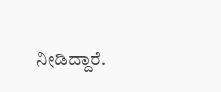ನೀಡಿದ್ದಾರೆ.